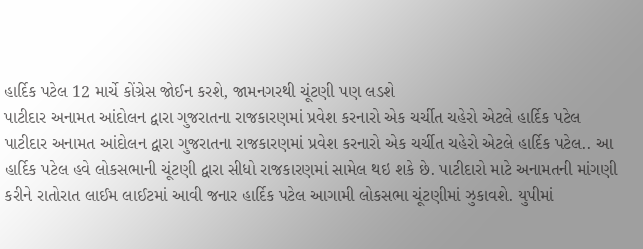હાર્દિક પટેલ 12 માર્ચે કોંગ્રેસ જોઈન કરશે, જામનગરથી ચૂંટણી પણ લડશે
પાટીદાર અનામત આંદોલન દ્વારા ગુજરાતના રાજકારણમાં પ્રવેશ કરનારો એક ચર્ચીત ચહેરો એટલે હાર્દિક પટેલ
પાટીદાર અનામત આંદોલન દ્વારા ગુજરાતના રાજકારણમાં પ્રવેશ કરનારો એક ચર્ચીત ચહેરો એટલે હાર્દિક પટેલ.. આ હાર્દિક પટેલ હવે લોકસભાની ચૂંટણી દ્વારા સીધો રાજકારણમાં સામેલ થઇ શકે છે. પાટીદારો માટે અનામતની માંગણી કરીને રાતોરાત લાઈમ લાઈટમાં આવી જનાર હાર્દિક પટેલ આગામી લોકસભા ચૂંટણીમાં ઝુકાવશે. યુપીમાં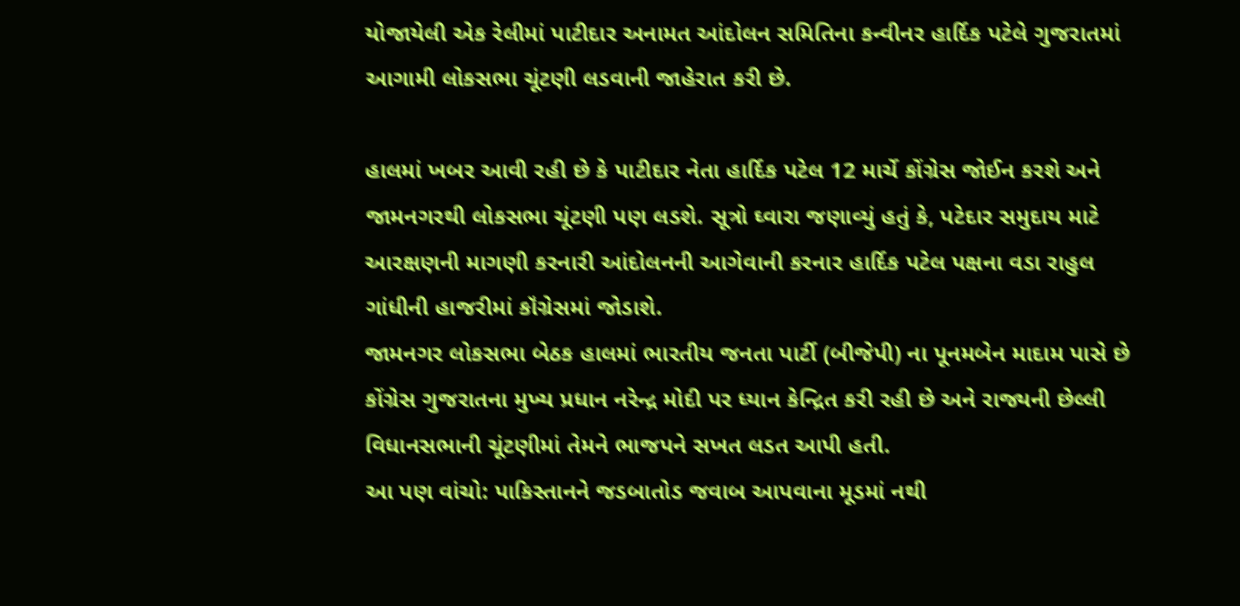યોજાયેલી એક રેલીમાં પાટીદાર અનામત આંદોલન સમિતિના કન્વીનર હાર્દિક પટેલે ગુજરાતમાં આગામી લોકસભા ચૂંટણી લડવાની જાહેરાત કરી છે.

હાલમાં ખબર આવી રહી છે કે પાટીદાર નેતા હાર્દિક પટેલ 12 માર્ચે કોંગ્રેસ જોઈન કરશે અને જામનગરથી લોકસભા ચૂંટણી પણ લડશે. સૂત્રો ઘ્વારા જણાવ્યું હતું કે, પટેદાર સમુદાય માટે આરક્ષણની માગણી કરનારી આંદોલનની આગેવાની કરનાર હાર્દિક પટેલ પક્ષના વડા રાહુલ ગાંધીની હાજરીમાં કૉંગ્રેસમાં જોડાશે.
જામનગર લોકસભા બેઠક હાલમાં ભારતીય જનતા પાર્ટી (બીજેપી) ના પૂનમબેન માદામ પાસે છે કોંગ્રેસ ગુજરાતના મુખ્ય પ્રધાન નરેન્દ્ર મોદી પર ધ્યાન કેન્દ્રિત કરી રહી છે અને રાજ્યની છેલ્લી વિધાનસભાની ચૂંટણીમાં તેમને ભાજપને સખત લડત આપી હતી.
આ પણ વાંચો: પાકિસ્તાનને જડબાતોડ જવાબ આપવાના મૂડમાં નથી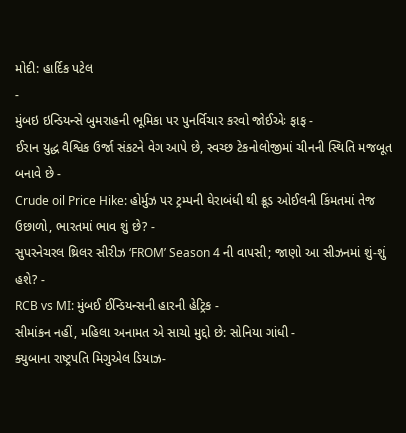મોદી: હાર્દિક પટેલ
-
મુંબઇ ઇન્ડિયન્સે બુમરાહની ભૂમિકા પર પુનર્વિચાર કરવો જોઈએઃ ફાફ -
ઈરાન યુદ્ધ વૈશ્વિક ઉર્જા સંકટને વેગ આપે છે, સ્વચ્છ ટેકનોલોજીમાં ચીનની સ્થિતિ મજબૂત બનાવે છે -
Crude oil Price Hike: હોર્મુઝ પર ટ્રમ્પની ઘેરાબંધી થી ક્રૂડ ઓઈલની કિંમતમાં તેજ ઉછાળો, ભારતમાં ભાવ શું છે? -
સુપરનેચરલ થ્રિલર સીરીઝ ‘FROM’ Season 4 ની વાપસી; જાણો આ સીઝનમાં શું-શું હશે? -
RCB vs MI: મુંબઈ ઈન્ડિયન્સની હારની હેટ્રિક -
સીમાંકન નહીં, મહિલા અનામત એ સાચો મુદ્દો છે: સોનિયા ગાંધી -
ક્યુબાના રાષ્ટ્રપતિ મિગુએલ ડિયાઝ-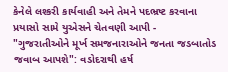કેનેલે લશ્કરી કાર્યવાહી અને તેમને પદભ્રષ્ટ કરવાના પ્રયાસો સામે યુએસને ચેતવણી આપી -
"ગુજરાતીઓને મૂર્ખ સમજનારાઓને જનતા જડબાતોડ જવાબ આપશે": વડોદરાથી હર્ષ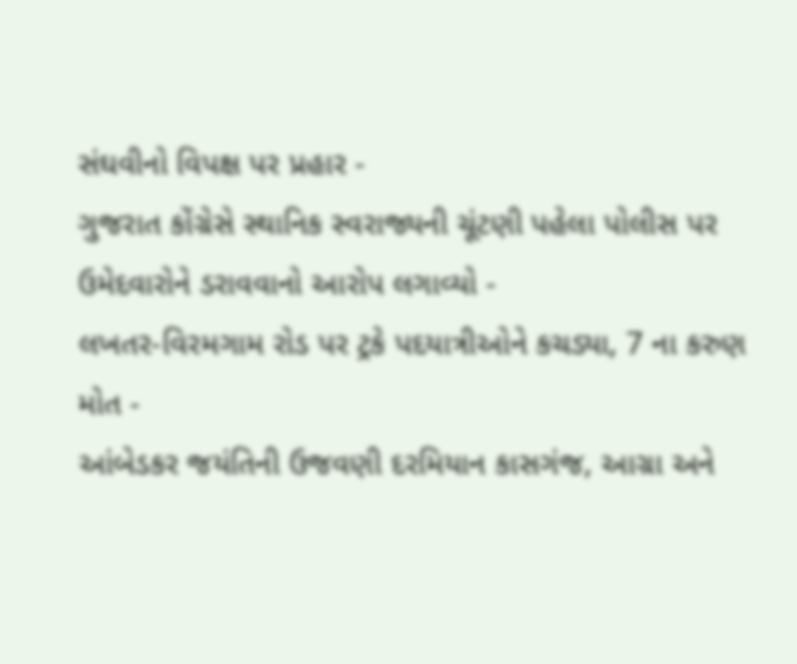સંઘવીનો વિપક્ષ પર પ્રહાર -
ગુજરાત કોંગ્રેસે સ્થાનિક સ્વરાજ્યની ચૂંટણી પહેલા પોલીસ પર ઉમેદવારોને ડરાવવાનો આરોપ લગાવ્યો -
લખતર-વિરમગામ રોડ પર ટ્રકે પદયાત્રીઓને કચડ્યા, 7 ના કરુણ મોત -
આંબેડકર જયંતિની ઉજવણી દરમિયાન કાસગંજ, આગ્રા અને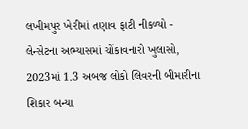લખીમપુર ખેરીમાં તણાવ ફાટી નીકળ્યો -
લેન્સેટના અભ્યાસમાં ચોંકાવનારો ખુલાસો, 2023માં 1.3 અબજ લોકો લિવરની બીમારીના શિકાર બન્યા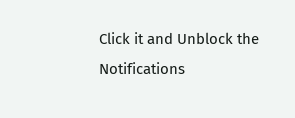Click it and Unblock the Notifications